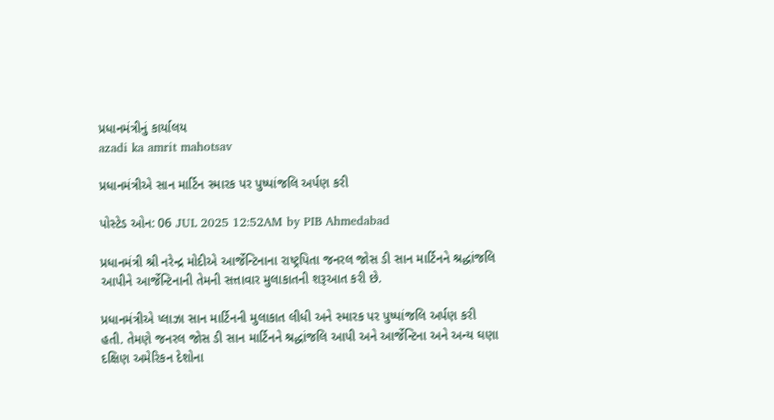પ્રધાનમંત્રીનું કાર્યાલય
azadi ka amrit mahotsav

પ્રધાનમંત્રીએ સાન માર્ટિન સ્મારક પર પુષ્પાંજલિ અર્પણ કરી

પોસ્ટેડ ઓન: 06 JUL 2025 12:52AM by PIB Ahmedabad

પ્રધાનમંત્રી શ્રી નરેન્દ્ર મોદીએ આર્જેન્ટિનાના રાષ્ટ્રપિતા જનરલ જોસ ડી સાન માર્ટિનને શ્રદ્ધાંજલિ આપીને આર્જેન્ટિનાની તેમની સત્તાવાર મુલાકાતની શરૂઆત કરી છે.

પ્રધાનમંત્રીએ પ્લાઝા સાન માર્ટિનની મુલાકાત લીધી અને સ્મારક પર પુષ્પાંજલિ અર્પણ કરી હતી. તેમણે જનરલ જોસ ડી સાન માર્ટિનને શ્રદ્ધાંજલિ આપી અને આર્જેન્ટિના અને અન્ય ઘણા દક્ષિણ અમેરિકન દેશોના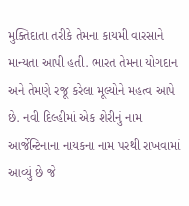મુક્તિદાતા તરીકે તેમના કાયમી વારસાને માન્યતા આપી હતી. ભારત તેમના યોગદાન અને તેમણે રજૂ કરેલા મૂલ્યોને મહત્વ આપે છે. નવી દિલ્હીમાં એક શેરીનું નામ આર્જેન્ટિનાના નાયકના નામ પરથી રાખવામાં આવ્યું છે જે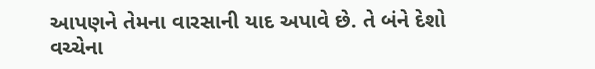આપણને તેમના વારસાની યાદ અપાવે છે. તે બંને દેશો વચ્ચેના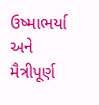ઉષ્માભર્યા અને મૈત્રીપૂર્ણ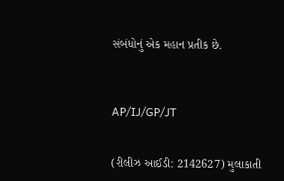સંબંધોનું એક મહાન પ્રતીક છે.



AP/IJ/GP/JT


(રીલીઝ આઈડી: 2142627) મુલાકાતી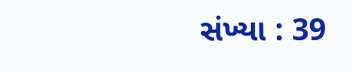સંખ્યા : 39